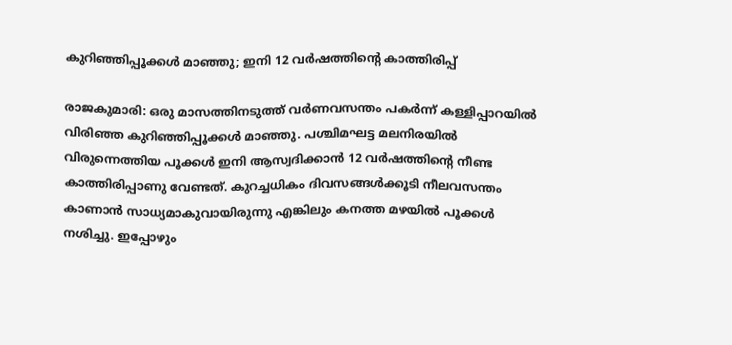കുറിഞ്ഞിപ്പൂക്കള്‍ മാഞ്ഞു; ഇനി 12 വര്‍ഷത്തിന്റെ കാത്തിരിപ്പ്

രാജകുമാരി: ഒരു മാസത്തിനടുത്ത് വര്‍ണവസന്തം പകര്‍ന്ന് കള്ളിപ്പാറയില്‍ വിരിഞ്ഞ കുറിഞ്ഞിപ്പൂക്കള്‍ മാഞ്ഞു. പശ്ചിമഘട്ട മലനിരയില്‍ വിരുന്നെത്തിയ പൂക്കള്‍ ഇനി ആസ്വദിക്കാന്‍ 12 വര്‍ഷത്തിന്റെ നീണ്ട കാത്തിരിപ്പാണു വേണ്ടത്. കുറച്ചധികം ദിവസങ്ങള്‍ക്കൂടി നീലവസന്തം കാണാന്‍ സാധ്യമാകുവായിരുന്നു എങ്കിലും കനത്ത മഴയില്‍ പൂക്കള്‍ നശിച്ചു. ഇപ്പോഴും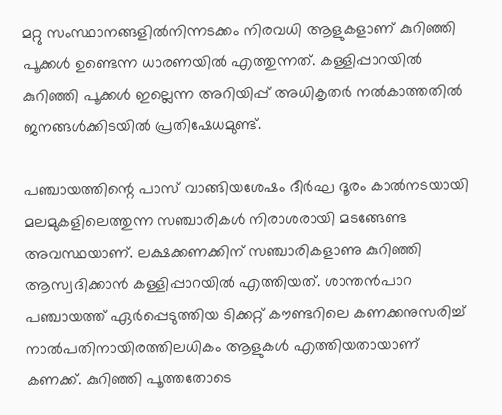മറ്റു സംസ്ഥാനങ്ങളില്‍നിന്നടക്കം നിരവധി ആളുകളാണ് കുറിഞ്ഞി പൂക്കള്‍ ഉണ്ടെന്ന ധാരണയില്‍ എത്തുന്നത്. കള്ളിപ്പാറയില്‍ കുറിഞ്ഞി പൂക്കള്‍ ഇല്ലെന്ന അറിയിപ്പ് അധികൃതര്‍ നല്‍കാത്തതില്‍ ജനങ്ങള്‍ക്കിടയില്‍ പ്രതിഷേധമുണ്ട്.

പഞ്ചായത്തിന്റെ പാസ് വാങ്ങിയശേഷം ദീര്‍ഘ ദൂരം കാല്‍നടയായി മലമുകളിലെത്തുന്ന സഞ്ചാരികള്‍ നിരാശരായി മടങ്ങേണ്ട അവസ്ഥയാണ്. ലക്ഷക്കണക്കിന് സഞ്ചാരികളാണു കുറിഞ്ഞി ആസ്വദിക്കാന്‍ കള്ളിപ്പാറയില്‍ എത്തിയത്. ശാന്തന്‍പാറ പഞ്ചായത്ത് ഏര്‍പ്പെടുത്തിയ ടിക്കറ്റ് കൗണ്ടറിലെ കണക്കനുസരിച്ച് നാല്‍പതിനായിരത്തിലധികം ആളുകള്‍ എത്തിയതായാണ് കണക്ക്. കുറിഞ്ഞി പൂത്തതോടെ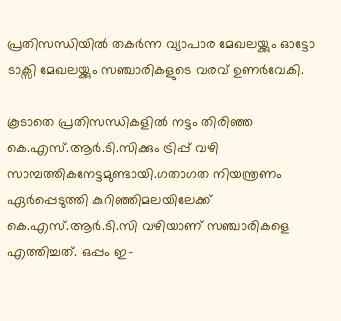പ്രതിസന്ധിയില്‍ തകര്‍ന്ന വ്യാപാര മേഖലയ്ക്കും ഓട്ടോ ടാക്സി മേഖലയ്ക്കും സഞ്ചാരികളുടെ വരവ് ഉണര്‍വേകി.

കൂടാതെ പ്രതിസന്ധികളില്‍ നട്ടം തിരിഞ്ഞ കെ.എസ്.ആര്‍.ടി.സിക്കും ട്രിപ്പ് വഴി സാമ്പത്തികനേട്ടമുണ്ടായി.ഗതാഗത നിയന്ത്രണം ഏര്‍പ്പെടുത്തി കുറിഞ്ഞിമലയിലേക്ക് കെ.എസ്.ആര്‍.ടി.സി വഴിയാണ് സഞ്ചാരികളെ എത്തിച്ചത്. ഒപ്പം ഇ-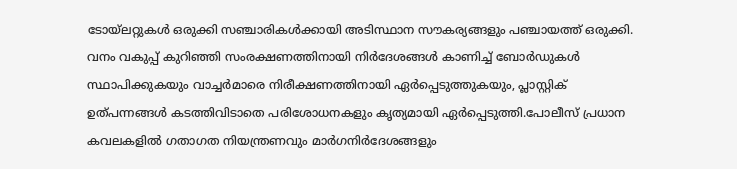ടോയ്ലറ്റുകള്‍ ഒരുക്കി സഞ്ചാരികള്‍ക്കായി അടിസ്ഥാന സൗകര്യങ്ങളും പഞ്ചായത്ത് ഒരുക്കി. വനം വകുപ്പ് കുറിഞ്ഞി സംരക്ഷണത്തിനായി നിര്‍ദേശങ്ങള്‍ കാണിച്ച് ബോര്‍ഡുകള്‍ സ്ഥാപിക്കുകയും വാച്ചര്‍മാരെ നിരീക്ഷണത്തിനായി ഏര്‍പ്പെടുത്തുകയും, പ്ലാസ്റ്റിക് ഉത്പന്നങ്ങള്‍ കടത്തിവിടാതെ പരിശോധനകളും കൃത്യമായി ഏര്‍പ്പെടുത്തി.പോലീസ് പ്രധാന കവലകളില്‍ ഗതാഗത നിയന്ത്രണവും മാര്‍ഗനിര്‍ദേശങ്ങളും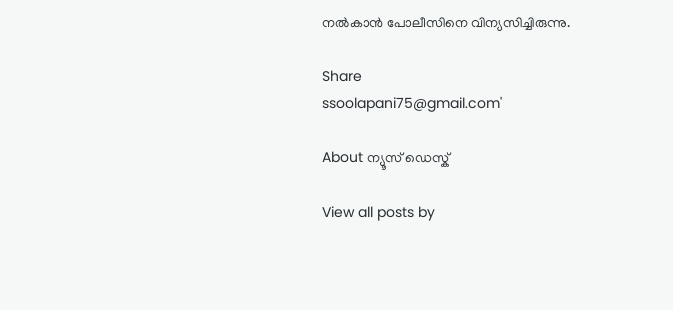നല്‍കാന്‍ പോലീസിനെ വിന്യസിച്ചിരുന്നു.

Share
ssoolapani75@gmail.com'

About ന്യൂസ് ഡെസ്ക്

View all posts by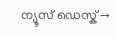ന്യൂസ് ഡെസ്ക് →